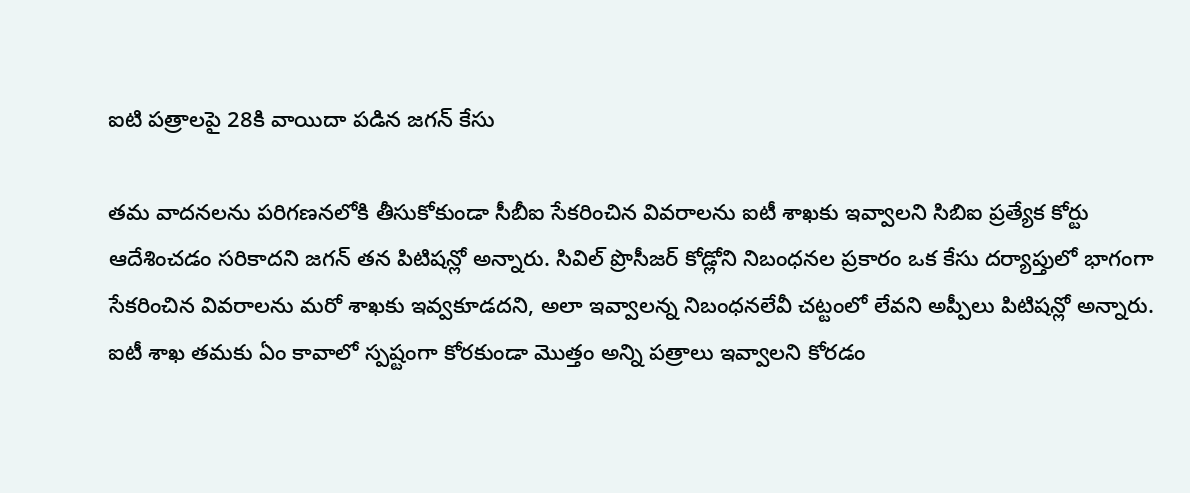ఐటి పత్రాలపై 28కి వాయిదా పడిన జగన్ కేసు

తమ వాదనలను పరిగణనలోకి తీసుకోకుండా సీబీఐ సేకరించిన వివరాలను ఐటీ శాఖకు ఇవ్వాలని సిబిఐ ప్రత్యేక కోర్టు ఆదేశించడం సరికాదని జగన్ తన పిటిషన్లో అన్నారు. సివిల్ ప్రొసీజర్ కోడ్లోని నిబంధనల ప్రకారం ఒక కేసు దర్యాప్తులో భాగంగా సేకరించిన వివరాలను మరో శాఖకు ఇవ్వకూడదని, అలా ఇవ్వాలన్న నిబంధనలేవీ చట్టంలో లేవని అప్పీలు పిటిషన్లో అన్నారు.
ఐటీ శాఖ తమకు ఏం కావాలో స్పష్టంగా కోరకుండా మొత్తం అన్ని పత్రాలు ఇవ్వాలని కోరడం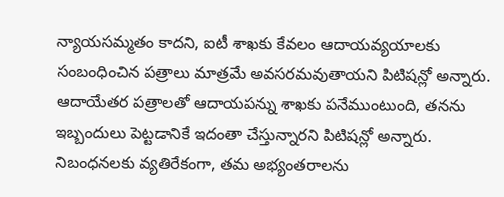న్యాయసమ్మతం కాదని, ఐటీ శాఖకు కేవలం ఆదాయవ్యయాలకు సంబంధించిన పత్రాలు మాత్రమే అవసరమవుతాయని పిటిషన్లో అన్నారు. ఆదాయేతర పత్రాలతో ఆదాయపన్ను శాఖకు పనేముంటుంది, తనను ఇబ్బందులు పెట్టడానికే ఇదంతా చేస్తున్నారని పిటిషన్లో అన్నారు. నిబంధనలకు వ్యతిరేకంగా, తమ అభ్యంతరాలను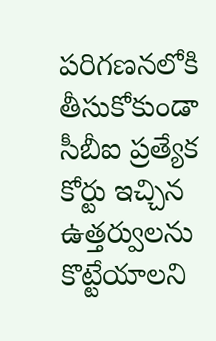పరిగణనలోకి తీసుకోకుండా సీబీఐ ప్రత్యేక కోర్టు ఇచ్చిన ఉత్తర్వులను కొట్టేయాలని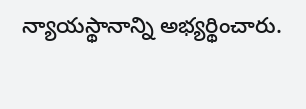న్యాయస్థానాన్ని అభ్యర్థించారు.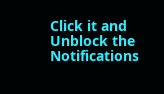Click it and Unblock the Notifications